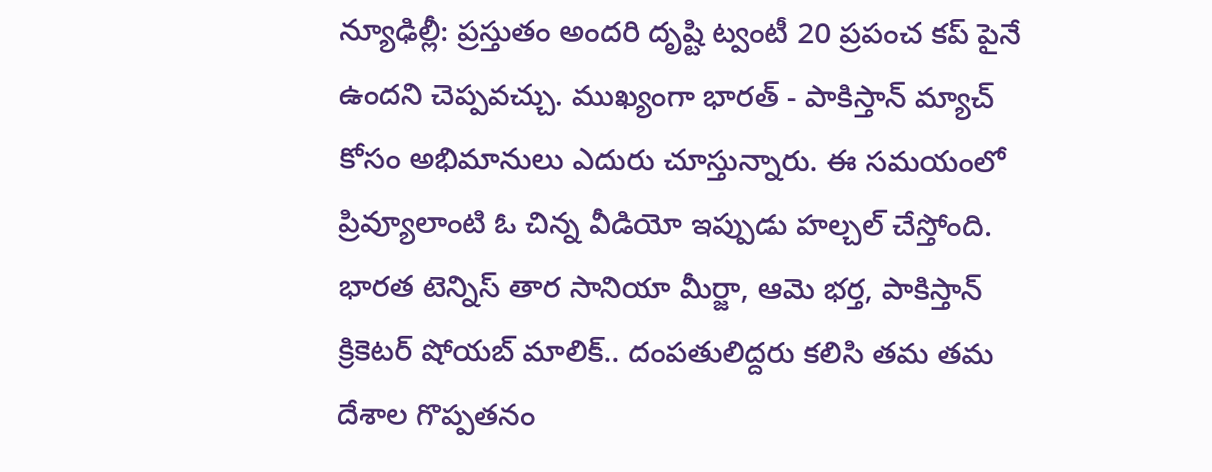న్యూఢిల్లీ: ప్రస్తుతం అందరి దృష్టి ట్వంటీ 20 ప్రపంచ కప్ పైనే ఉందని చెప్పవచ్చు. ముఖ్యంగా భారత్ - పాకిస్తాన్ మ్యాచ్ కోసం అభిమానులు ఎదురు చూస్తున్నారు. ఈ సమయంలో ప్రివ్యూలాంటి ఓ చిన్న వీడియో ఇప్పుడు హల్చల్ చేస్తోంది.
భారత టెన్నిస్ తార సానియా మీర్జా, ఆమె భర్త, పాకిస్తాన్ క్రికెటర్ షోయబ్ మాలిక్.. దంపతులిద్దరు కలిసి తమ తమ దేశాల గొప్పతనం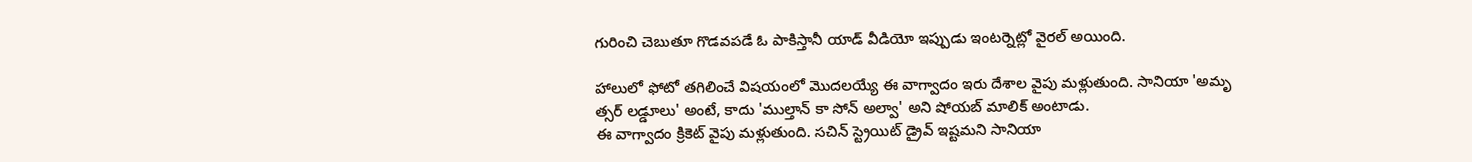గురించి చెబుతూ గొడవపడే ఓ పాకిస్తానీ యాడ్ వీడియో ఇప్పుడు ఇంటర్నెట్లో వైరల్ అయింది.

హాలులో ఫోటో తగిలించే విషయంలో మొదలయ్యే ఈ వాగ్వాదం ఇరు దేశాల వైపు మళ్లుతుంది. సానియా 'అమృ
త్సర్ లడ్డూలు' అంటే, కాదు 'ముల్తాన్ కా సోన్ అల్వా' అని షోయబ్ మాలిక్ అంటాడు.
ఈ వాగ్వాదం క్రికెట్ వైపు మళ్లుతుంది. సచిన్ స్ట్రెయిట్ డ్రైవ్ ఇష్టమని సానియా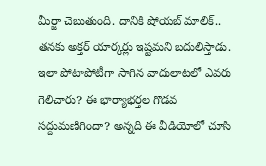మీర్జా చెబుతుంది. దానికి షోయబ్ మాలిక్.. తనకు అక్తర్ యార్కర్లు ఇష్టమని బదులిస్తాడు. ఇలా పోటాపోటీగా సాగిన వాదులాటలో ఎవరు గెలిచారు? ఈ భార్యాభర్తల గొడవ సద్దుమణిగిందా? అన్నది ఈ వీడియోలో చూసి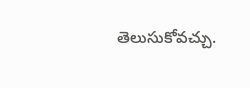తెలుసుకోవచ్చు.